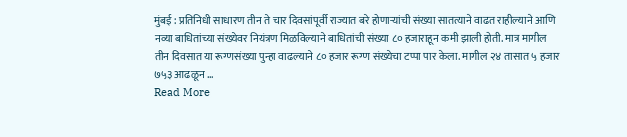मुंबई : प्रतिनिधी साधारण तीन ते चार दिवसांपूर्वी राज्यात बरे होणाऱ्यांची संख्या सातत्याने वाढत राहील्याने आणि नव्या बाधितांच्या संख्येवर नियंत्रण मिळविल्याने बाधितांची संख्या ८० हजाराहून कमी झाली होती. मात्र मागील तीन दिवसात या रूग्णसंख्या पुन्हा वाढल्याने ८० हजार रूग्ण संख्येचा टप्पा पार केला. मागील २४ तासात ५ हजार ७५३ आढळून …
Read More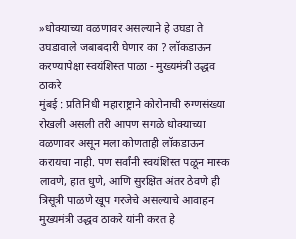»धोक्याच्या वळणावर असल्याने हे उघडा ते उघडावाले जबाबदारी घेणार का ? लॉकडाऊन करण्यापेक्षा स्वयंशिस्त पाळा - मुख्यमंत्री उद्धव ठाकरे
मुंबई : प्रतिनिधी महाराष्ट्राने कोरोनाची रुग्णसंख्या रोखली असली तरी आपण सगळे धोक्याच्या वळणावर असून मला कोणताही लॉकडाऊन करायचा नाही. पण सर्वांनी स्वयंशिस्त पळून मास्क लावणे, हात धुणे, आणि सुरक्षित अंतर ठेवणे ही त्रिसूत्री पाळणे खूप गरजेचे असल्याचे आवाहन मुख्यमंत्री उद्धव ठाकरे यांनी करत हे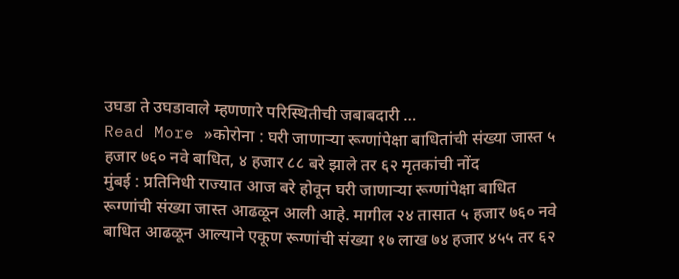उघडा ते उघडावाले म्हणणारे परिस्थितीची जबाबदारी …
Read More »कोरोना : घरी जाणाऱ्या रूग्णांपेक्षा बाधितांची संख्या जास्त ५ हजार ७६० नवे बाधित, ४ हजार ८८ बरे झाले तर ६२ मृतकांची नोंद
मुंबई : प्रतिनिधी राज्यात आज बरे होवून घरी जाणाऱ्या रूग्णांपेक्षा बाधित रूग्णांची संख्या जास्त आढळून आली आहे. मागील २४ तासात ५ हजार ७६० नवे बाधित आढळून आल्याने एकूण रूग्णांची संख्या १७ लाख ७४ हजार ४५५ तर ६२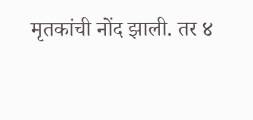मृतकांची नोंद झाली. तर ४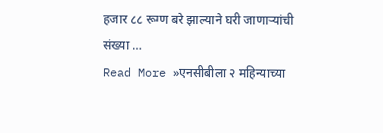हजार ८८ रूग्ण बरे झाल्याने घरी जाणाऱ्यांची संख्या …
Read More »एनसीबीला २ महिन्याच्या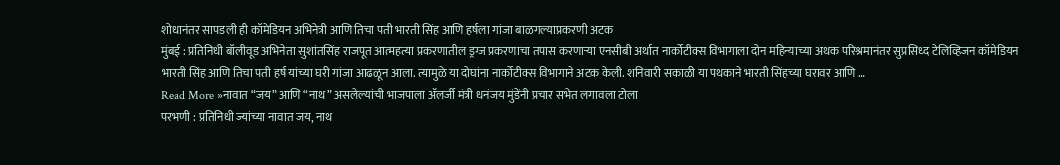शोधानंतर सापडली ही कॉमेडियन अभिनेत्री आणि तिचा पती भारती सिंह आणि हर्षला गांजा बाळगल्याप्रकरणी अटक
मुंबई : प्रतिनिधी बॉलीवूड अभिनेता सुशांतसिंह राजपूत आत्महत्या प्रकरणातील ड्रग्ज प्रकरणाचा तपास करणाऱ्या एनसीबी अर्थात नार्कोटीक्स विभागाला दोन महिन्याच्या अथक परिश्रमानंतर सुप्रसिध्द टेलिव्हिजन कॉमेडियन भारती सिंह आणि तिचा पती हर्ष यांच्या घरी गांजा आढळून आला. त्यामुळे या दोघांना नार्कोटीक्स विभागाने अटक केली. शनिवारी सकाळी या पथकाने भारती सिंहच्या घरावर आणि …
Read More »नावात “जय” आणि “नाथ” असलेल्यांची भाजपाला ॲलर्जी मंत्री धनंजय मुंडेंनी प्रचार सभेत लगावला टोला
परभणी : प्रतिनिधी ज्यांच्या नावात जय, नाथ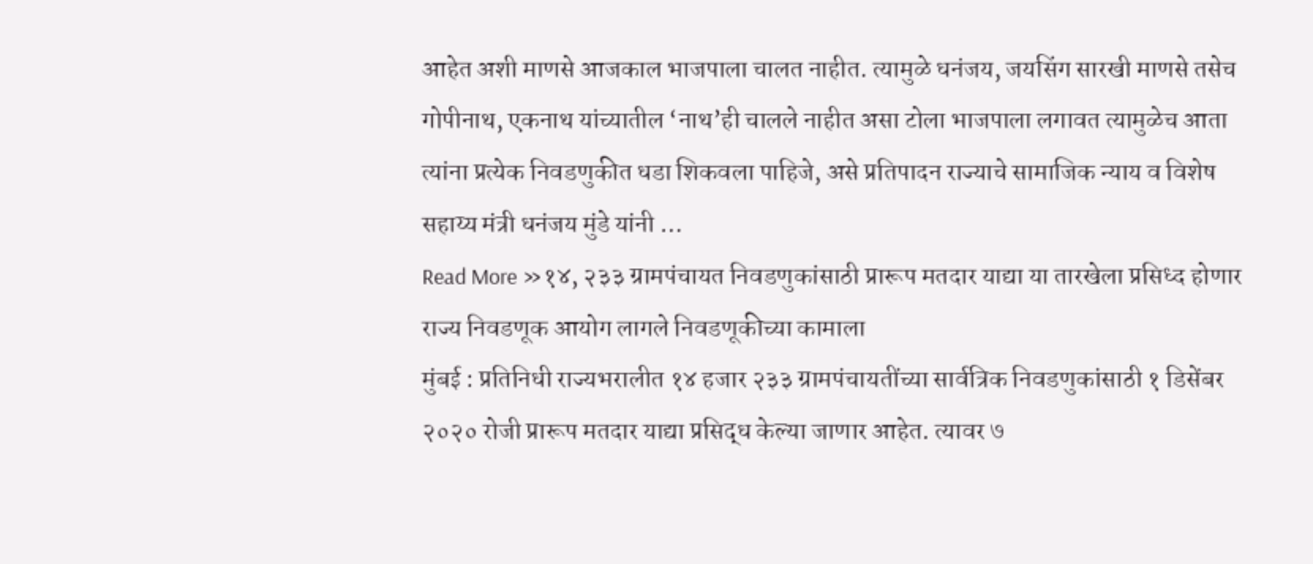आहेत अशी माणसे आजकाल भाजपाला चालत नाहीत. त्यामुळे धनंजय, जयसिंग सारखी माणसे तसेच गोपीनाथ, एकनाथ यांच्यातील ‘नाथ’ही चालले नाहीत असा टोला भाजपाला लगावत त्यामुळेच आता त्यांना प्रत्येक निवडणुकीत धडा शिकवला पाहिजे, असे प्रतिपादन राज्याचे सामाजिक न्याय व विशेष सहाय्य मंत्री धनंजय मुंडे यांनी …
Read More »१४, २३३ ग्रामपंचायत निवडणुकांसाठी प्रारूप मतदार याद्या या तारखेला प्रसिध्द होणार राज्य निवडणूक आयोग लागले निवडणूकीच्या कामाला
मुंबई : प्रतिनिधी राज्यभरालीत १४ हजार २३३ ग्रामपंचायतींच्या सार्वत्रिक निवडणुकांसाठी १ डिसेंबर २०२० रोजी प्रारूप मतदार याद्या प्रसिद्ध केल्या जाणार आहेत. त्यावर ७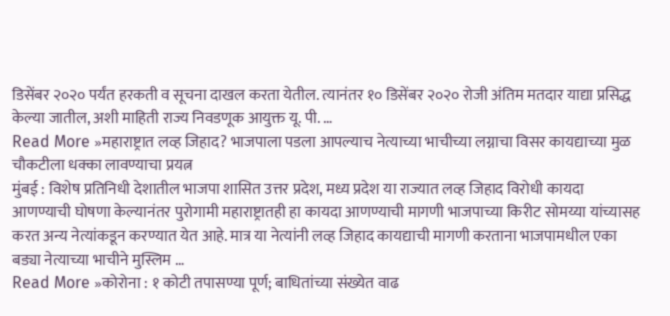डिसेंबर २०२० पर्यंत हरकती व सूचना दाखल करता येतील. त्यानंतर १० डिसेंबर २०२० रोजी अंतिम मतदार याद्या प्रसिद्ध केल्या जातील, अशी माहिती राज्य निवडणूक आयुक्त यू. पी. …
Read More »महाराष्ट्रात लव्ह जिहाद? भाजपाला पडला आपल्याच नेत्याच्या भाचीच्या लग्नाचा विसर कायद्याच्या मुळ चौकटीला धक्का लावण्याचा प्रयत्न
मुंबई : विशेष प्रतिनिधी देशातील भाजपा शासित उत्तर प्रदेश, मध्य प्रदेश या राज्यात लव्ह जिहाद विरोधी कायदा आणण्याची घोषणा केल्यानंतर पुरोगामी महाराष्ट्रातही हा कायदा आणण्याची मागणी भाजपाच्या किरीट सोमय्या यांच्यासह करत अन्य नेत्यांकडून करण्यात येत आहे. मात्र या नेत्यांनी लव्ह जिहाद कायद्याची मागणी करताना भाजपामधील एका बड्या नेत्याच्या भाचीने मुस्लिम …
Read More »कोरोना : १ कोटी तपासण्या पूर्ण; बाधितांच्या संख्येत वाढ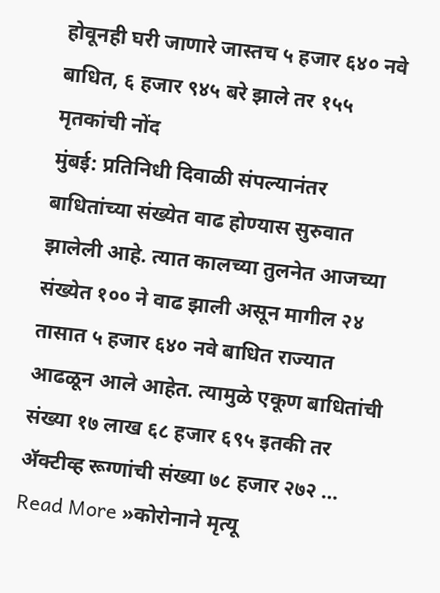होवूनही घरी जाणारे जास्तच ५ हजार ६४० नवे बाधित, ६ हजार ९४५ बरे झाले तर १५५ मृतकांची नोंद
मुंबई: प्रतिनिधी दिवाळी संपल्यानंतर बाधितांच्या संख्येत वाढ होण्यास सुरुवात झालेली आहे. त्यात कालच्या तुलनेत आजच्या संख्येत १०० ने वाढ झाली असून मागील २४ तासात ५ हजार ६४० नवे बाधित राज्यात आढळून आले आहेत. त्यामुळे एकूण बाधितांची संख्या १७ लाख ६८ हजार ६९५ इतकी तर ॲक्टीव्ह रूग्णांची संख्या ७८ हजार २७२ …
Read More »कोरोनाने मृत्यू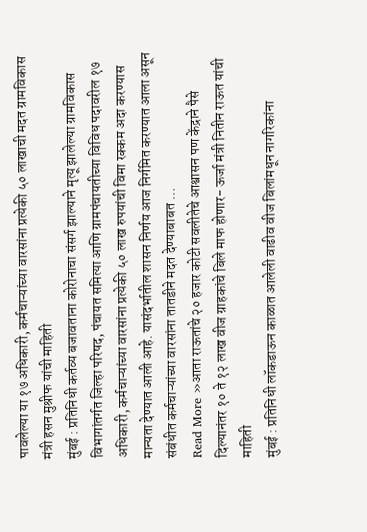पावलेल्या या १७ अधिकारी, कर्मचाऱ्यांच्या वारसांना प्रत्येकी ५० लाखाची मदत ग्रामविकास मंत्री हसन मुश्रीफ यांची माहिती
मुंबई : प्रतिनिधी कर्तव्य बजावताना कोरोनाचा संसर्ग झाल्याने मृत्यू झालेल्या ग्रामविकास विभागांतर्गत जिल्हा परिषद, पंचायत समित्या आणि ग्रामपंचायतीच्या विविध पदावरील १७ अधिकारी, कर्मचाऱ्यांच्या वारसांना प्रत्येकी ५० लाख रुपयांची विमा रक्कम अदा करण्यास मान्यता देण्यात आली आहे. यासंदर्भातील शासन निर्णय आज निर्गमित करण्यात आला असून संबंधीत कर्मचाऱ्यांच्या वारसांना तातडीने मदत देण्याबाबत …
Read More »आता राऊतांचे २० हजार कोटी सवलीतेचे आश्वासन पण केंद्राने पैसे दिल्यानंतर १० ते १२ लाख वीज ग्राहकांचे बिले माफ होणार- ऊर्जा मंत्री नितीन राऊत यांची माहिती
मुंबई : प्रतिनिधी लॉकडाऊन काळात आलेली वाढीव वीज बिलांमधून नागरिकांना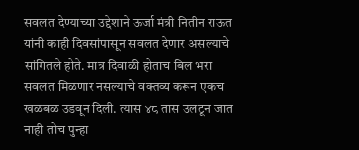सवलत देण्याच्या उद्देशाने ऊर्जा मंत्री नितीन राऊत यांनी काही दिवसांपासून सवलत देणार असल्याचे सांगितले होते. मात्र दिवाळी होताच बिल भरा सवलत मिळणार नसल्याचे वक्तव्य करून एकच खळबळ उडवून दिली. त्यास ४८ तास उलटून जात नाही तोच पुन्हा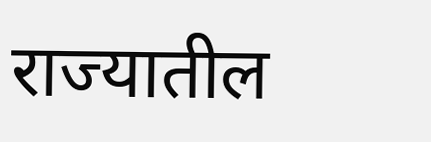राज्यातील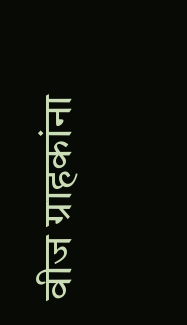वीज ग्राहकांना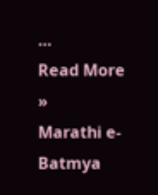…
Read More »
Marathi e-Batmya